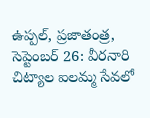ఉప్పల్, ప్రజాతంత్ర, సెప్టెంబర్ 26: వీరనారి చిట్యాల ఐలమ్మ సేవలో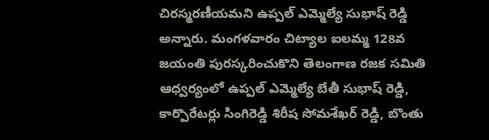చిరస్మరణీయమని ఉప్పల్ ఎమ్మెల్యే సుభాష్ రెడ్డి అన్నారు. మంగళవారం చిట్యాల ఐలమ్మ 128వ జయంతి పురస్కరించుకొని తెలంగాణ రజక సమితి ఆధ్వర్యంలో ఉప్పల్ ఎమ్మెల్యే బేతీ సుభాష్ రెడ్డి, కార్పొరేటర్లు సింగిరెడ్డి శిరీష సోమశేఖర్ రెడ్డి, బొంతు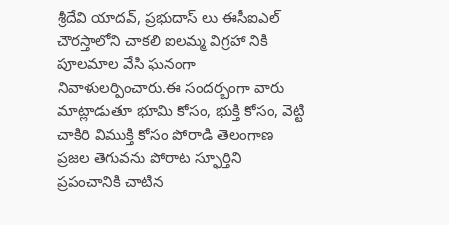శ్రీదేవి యాదవ్, ప్రభుదాస్ లు ఈసీఐఎల్ చౌరస్తాలోని చాకలి ఐలమ్మ విగ్రహా నికి పూలమాల వేసి ఘనంగా నివాళులర్పించారు.ఈ సందర్బంగా వారు మాట్లాడుతూ భూమి కోసం, భుక్తి కోసం, వెట్టి చాకిరి విముక్తి కోసం పోరాడి తెలంగాణ ప్రజల తెగువను పోరాట స్ఫూర్తిని ప్రపంచానికి చాటిన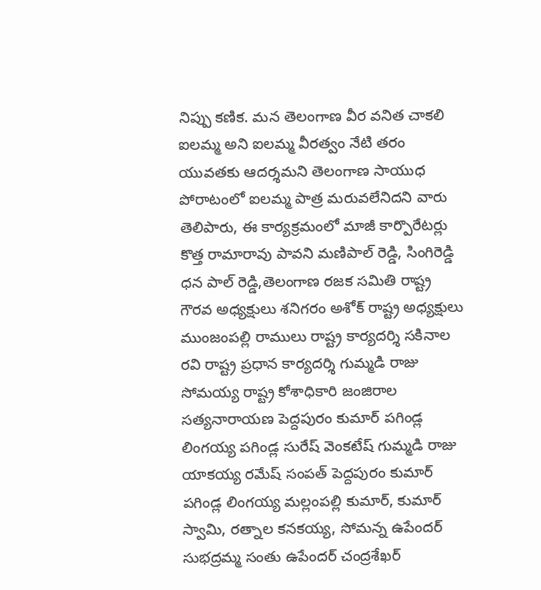నిప్పు కణిక. మన తెలంగాణ వీర వనిత చాకలి ఐలమ్మ అని ఐలమ్మ వీరత్వం నేటి తరం యువతకు ఆదర్శమని తెలంగాణ సాయుధ పోరాటంలో ఐలమ్మ పాత్ర మరువలేనిదని వారు తెలిపారు, ఈ కార్యక్రమంలో మాజీ కార్పొరేటర్లు కొత్త రామారావు పావని మణిపాల్ రెడ్డి, సింగిరెడ్డి ధన పాల్ రెడ్డి,తెలంగాణ రజక సమితి రాష్ట్ర గౌరవ అధ్యక్షులు శనిగరం అశోక్ రాష్ట్ర అధ్యక్షులు ముంజంపల్లి రాములు రాష్ట్ర కార్యదర్శి సకినాల రవి రాష్ట్ర ప్రధాన కార్యదర్శి గుమ్మడి రాజు సోమయ్య రాష్ట్ర కోశాధికారి జంజిరాల సత్యనారాయణ పెద్దపురం కుమార్ పగిండ్ల లింగయ్య పగిండ్ల సురేష్ వెంకటేష్ గుమ్మడి రాజు యాకయ్య రమేష్ సంపత్ పెద్దపురం కుమార్ పగిండ్ల లింగయ్య మల్లంపల్లి కుమార్, కుమార్ స్వామి, రత్నాల కనకయ్య, సోమన్న ఉపేందర్ సుభద్రమ్మ సంతు ఉపేందర్ చంద్రశేఖర్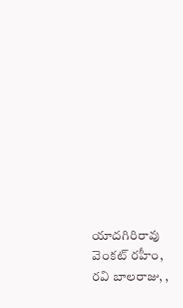యాదగిరిరావు వెంకట్ రహీం, రవి బాలరాజు, ,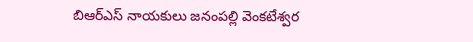బిఆర్ఎస్ నాయకులు జనంపల్లి వెంకటేశ్వర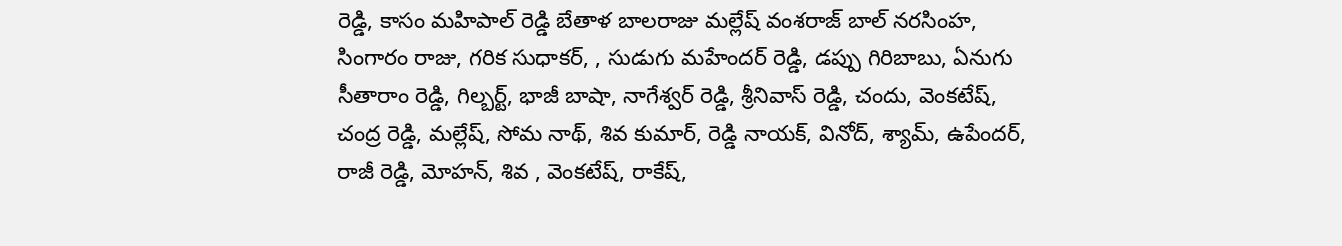రెడ్డి, కాసం మహిపాల్ రెడ్డి బేతాళ బాలరాజు మల్లేష్ వంశరాజ్ బాల్ నరసింహ, సింగారం రాజు, గరిక సుధాకర్, , సుడుగు మహేందర్ రెడ్డి, డప్పు గిరిబాబు, ఏనుగు సీతారాం రెడ్డి, గిల్బర్ట్, భాజీ బాషా, నాగేశ్వర్ రెడ్డి, శ్రీనివాస్ రెడ్డి, చందు, వెంకటేష్, చంద్ర రెడ్డి, మల్లేష్, సోమ నాథ్, శివ కుమార్, రెడ్డి నాయక్, వినోద్, శ్యామ్, ఉపేందర్, రాజీ రెడ్డి, మోహన్, శివ , వెంకటేష్, రాకేష్,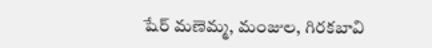షేర్ మణెమ్మ, మంజుల, గిరకబావి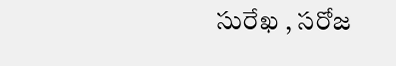సురేఖ , సరోజ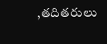,తదితరులు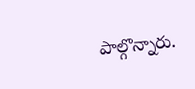పాల్గొన్నారు.